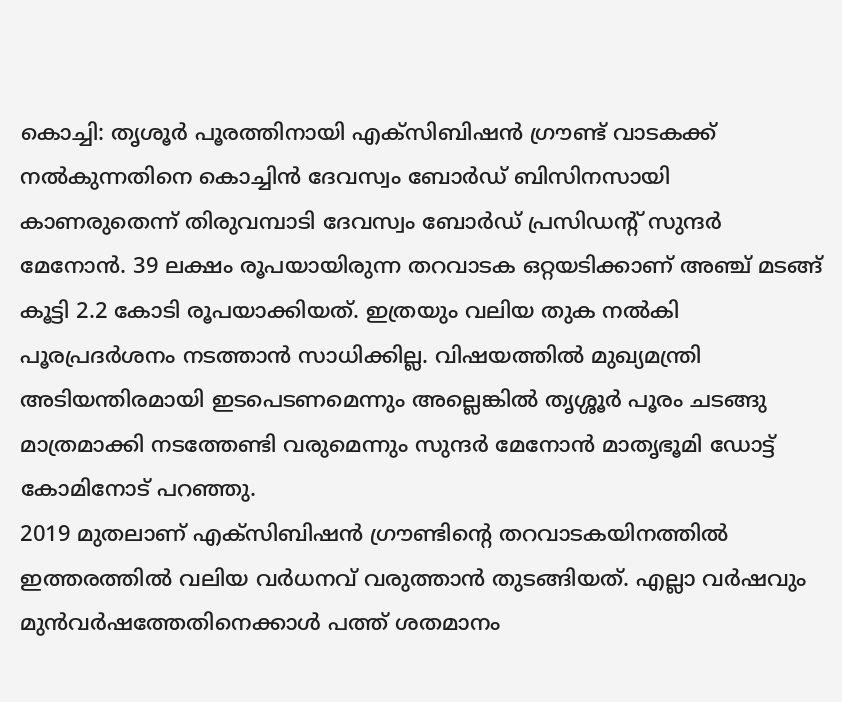കൊച്ചി: തൃശൂർ പൂരത്തിനായി എക്സിബിഷൻ ഗ്രൗണ്ട് വാടകക്ക് നൽകുന്നതിനെ കൊച്ചിൻ ദേവസ്വം ബോർഡ് ബിസിനസായി കാണരുതെന്ന് തിരുവമ്പാടി ദേവസ്വം ബോർഡ് പ്രസിഡന്റ് സുന്ദർ മേനോൻ. 39 ലക്ഷം രൂപയായിരുന്ന തറവാടക ഒറ്റയടിക്കാണ് അഞ്ച് മടങ്ങ് കൂട്ടി 2.2 കോടി രൂപയാക്കിയത്. ഇത്രയും വലിയ തുക നൽകി പൂരപ്രദർശനം നടത്താൻ സാധിക്കില്ല. വിഷയത്തിൽ മുഖ്യമന്ത്രി അടിയന്തിരമായി ഇടപെടണമെന്നും അല്ലെങ്കിൽ തൃശ്ശൂർ പൂരം ചടങ്ങു മാത്രമാക്കി നടത്തേണ്ടി വരുമെന്നും സുന്ദർ മേനോൻ മാതൃഭൂമി ഡോട്ട് കോമിനോട് പറഞ്ഞു.
2019 മുതലാണ് എക്സിബിഷൻ ഗ്രൗണ്ടിന്റെ തറവാടകയിനത്തിൽ ഇത്തരത്തിൽ വലിയ വർധനവ് വരുത്താൻ തുടങ്ങിയത്. എല്ലാ വർഷവും മുൻവർഷത്തേതിനെക്കാൾ പത്ത് ശതമാനം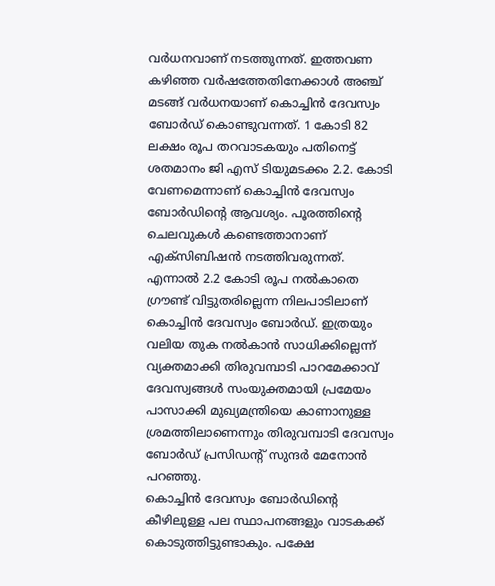വർധനവാണ് നടത്തുന്നത്. ഇത്തവണ കഴിഞ്ഞ വർഷത്തേതിനേക്കാൾ അഞ്ച് മടങ്ങ് വർധനയാണ് കൊച്ചിൻ ദേവസ്വം ബോർഡ് കൊണ്ടുവന്നത്. 1 കോടി 82 ലക്ഷം രൂപ തറവാടകയും പതിനെട്ട് ശതമാനം ജി എസ് ടിയുമടക്കം 2.2. കോടി വേണമെന്നാണ് കൊച്ചിൻ ദേവസ്വം ബോർഡിന്റെ ആവശ്യം. പൂരത്തിൻ്റെ ചെലവുകൾ കണ്ടെത്താനാണ് എക്സിബിഷൻ നടത്തിവരുന്നത്. എന്നാൽ 2.2 കോടി രൂപ നൽകാതെ ഗ്രൗണ്ട് വിട്ടുതരില്ലെന്ന നിലപാടിലാണ് കൊച്ചിൻ ദേവസ്വം ബോർഡ്. ഇത്രയും വലിയ തുക നൽകാൻ സാധിക്കില്ലെന്ന് വ്യക്തമാക്കി തിരുവമ്പാടി പാറമേക്കാവ് ദേവസ്വങ്ങൾ സംയുക്തമായി പ്രമേയം പാസാക്കി മുഖ്യമന്ത്രിയെ കാണാനുള്ള ശ്രമത്തിലാണെന്നും തിരുവമ്പാടി ദേവസ്വം ബോർഡ് പ്രസിഡന്റ് സുന്ദർ മേനോൻ പറഞ്ഞു.
കൊച്ചിൻ ദേവസ്വം ബോർഡിന്റെ കീഴിലുള്ള പല സ്ഥാപനങ്ങളും വാടകക്ക് കൊടുത്തിട്ടുണ്ടാകും. പക്ഷേ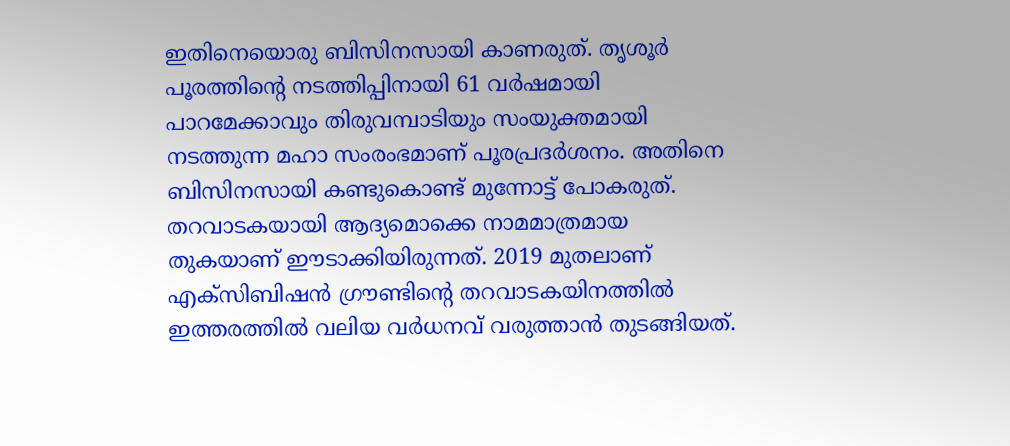ഇതിനെയൊരു ബിസിനസായി കാണരുത്. തൃശൂർ പൂരത്തിന്റെ നടത്തിപ്പിനായി 61 വർഷമായി പാറമേക്കാവും തിരുവമ്പാടിയും സംയുക്തമായി നടത്തുന്ന മഹാ സംരംഭമാണ് പൂരപ്രദർശനം. അതിനെ ബിസിനസായി കണ്ടുകൊണ്ട് മുന്നോട്ട് പോകരുത്. തറവാടകയായി ആദ്യമൊക്കെ നാമമാത്രമായ തുകയാണ് ഈടാക്കിയിരുന്നത്. 2019 മുതലാണ് എക്സിബിഷൻ ഗ്രൗണ്ടിന്റെ തറവാടകയിനത്തിൽ ഇത്തരത്തിൽ വലിയ വർധനവ് വരുത്താൻ തുടങ്ങിയത്.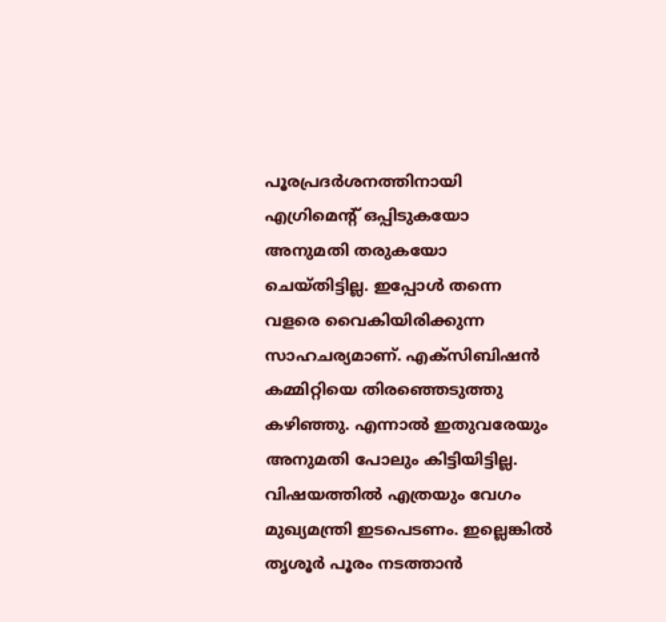പൂരപ്രദർശനത്തിനായി എഗ്രിമെന്റ് ഒപ്പിടുകയോ അനുമതി തരുകയോ ചെയ്തിട്ടില്ല. ഇപ്പോൾ തന്നെ വളരെ വൈകിയിരിക്കുന്ന സാഹചര്യമാണ്. എക്സിബിഷൻ കമ്മിറ്റിയെ തിരഞ്ഞെടുത്തു കഴിഞ്ഞു. എന്നാൽ ഇതുവരേയും അനുമതി പോലും കിട്ടിയിട്ടില്ല. വിഷയത്തിൽ എത്രയും വേഗം മുഖ്യമന്ത്രി ഇടപെടണം. ഇല്ലെങ്കിൽ തൃശൂർ പൂരം നടത്താൻ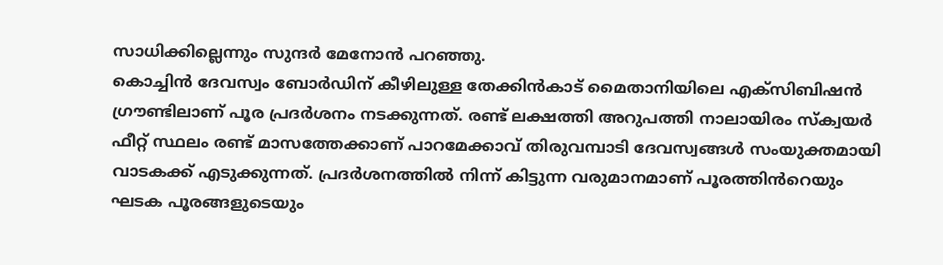സാധിക്കില്ലെന്നും സുന്ദർ മേനോൻ പറഞ്ഞു.
കൊച്ചിൻ ദേവസ്വം ബോർഡിന് കീഴിലുള്ള തേക്കിൻകാട് മൈതാനിയിലെ എക്സിബിഷൻ ഗ്രൗണ്ടിലാണ് പൂര പ്രദർശനം നടക്കുന്നത്. രണ്ട് ലക്ഷത്തി അറുപത്തി നാലായിരം സ്ക്വയർ ഫീറ്റ് സ്ഥലം രണ്ട് മാസത്തേക്കാണ് പാറമേക്കാവ് തിരുവമ്പാടി ദേവസ്വങ്ങൾ സംയുക്തമായി വാടകക്ക് എടുക്കുന്നത്. പ്രദർശനത്തിൽ നിന്ന് കിട്ടുന്ന വരുമാനമാണ് പൂരത്തിൻറെയും ഘടക പൂരങ്ങളുടെയും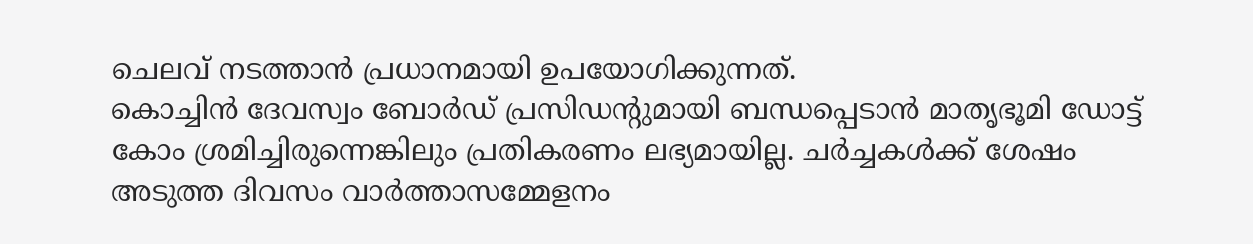ചെലവ് നടത്താൻ പ്രധാനമായി ഉപയോഗിക്കുന്നത്.
കൊച്ചിൻ ദേവസ്വം ബോർഡ് പ്രസിഡന്റുമായി ബന്ധപ്പെടാൻ മാതൃഭൂമി ഡോട്ട് കോം ശ്രമിച്ചിരുന്നെങ്കിലും പ്രതികരണം ലഭ്യമായില്ല. ചർച്ചകൾക്ക് ശേഷം അടുത്ത ദിവസം വാർത്താസമ്മേളനം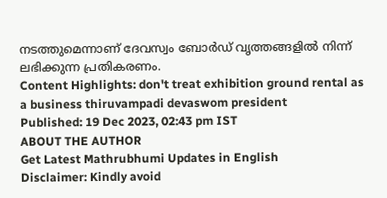നടത്തുമെന്നാണ് ദേവസ്വം ബോർഡ് വൃത്തങ്ങളിൽ നിന്ന് ലഭിക്കുന്ന പ്രതികരണം.
Content Highlights: don't treat exhibition ground rental as a business thiruvampadi devaswom president
Published: 19 Dec 2023, 02:43 pm IST
ABOUT THE AUTHOR
Get Latest Mathrubhumi Updates in English
Disclaimer: Kindly avoid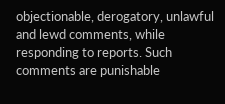objectionable, derogatory, unlawful and lewd comments, while responding to reports. Such comments are punishable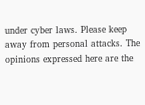under cyber laws. Please keep away from personal attacks. The opinions expressed here are the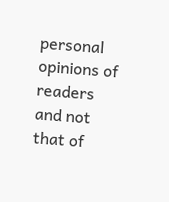personal opinions of readers and not that of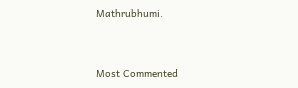Mathrubhumi.


Most Commented